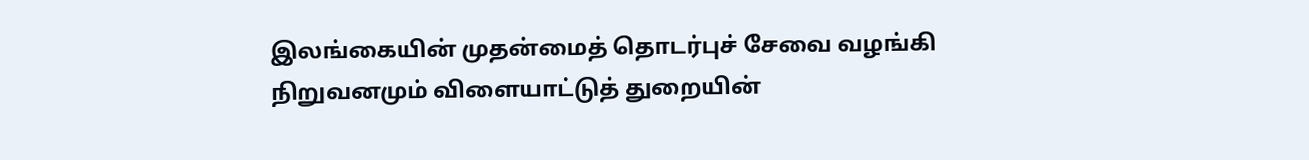இலங்கையின் முதன்மைத் தொடர்புச் சேவை வழங்கி நிறுவனமும் விளையாட்டுத் துறையின்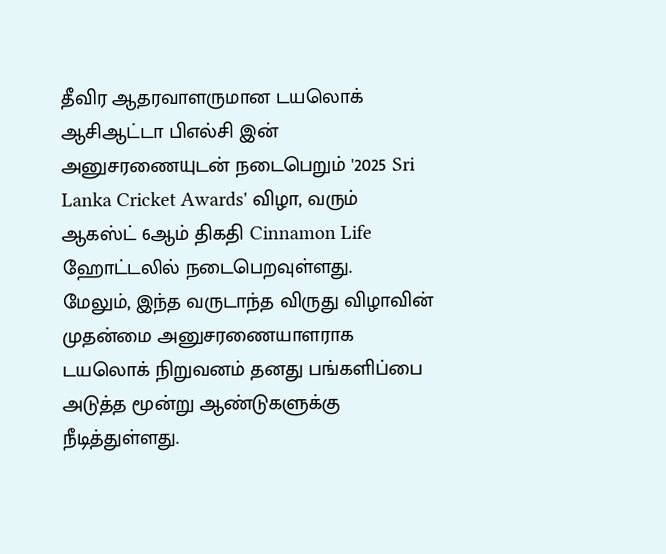தீவிர ஆதரவாளருமான டயலொக் ஆசிஆட்டா பிஎல்சி இன் அனுசரணையுடன் நடைபெறும் '2025 Sri Lanka Cricket Awards' விழா, வரும் ஆகஸ்ட் 6ஆம் திகதி Cinnamon Life ஹோட்டலில் நடைபெறவுள்ளது.
மேலும், இந்த வருடாந்த விருது விழாவின் முதன்மை அனுசரணையாளராக டயலொக் நிறுவனம் தனது பங்களிப்பை அடுத்த மூன்று ஆண்டுகளுக்கு நீடித்துள்ளது.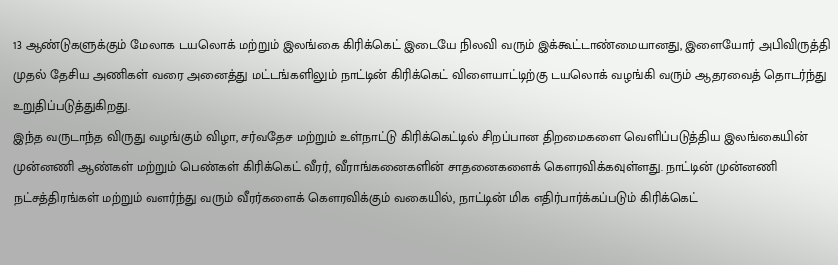13 ஆண்டுகளுக்கும் மேலாக டயலொக் மற்றும் இலங்கை கிரிக்கெட் இடையே நிலவி வரும் இக்கூட்டாண்மையானது, இளையோர் அபிவிருத்தி முதல் தேசிய அணிகள் வரை அனைத்து மட்டங்களிலும் நாட்டின் கிரிக்கெட் விளையாட்டிற்கு டயலொக் வழங்கி வரும் ஆதரவைத் தொடர்ந்து உறுதிப்படுத்துகிறது.
இந்த வருடாந்த விருது வழங்கும் விழா, சர்வதேச மற்றும் உள்நாட்டு கிரிக்கெட்டில் சிறப்பான திறமைகளை வெளிப்படுத்திய இலங்கையின் முன்னணி ஆண்கள் மற்றும் பெண்கள் கிரிக்கெட் வீரர், வீராங்கனைகளின் சாதனைகளைக் கௌரவிக்கவுள்ளது. நாட்டின் முன்னணி நட்சத்திரங்கள் மற்றும் வளர்ந்து வரும் வீரர்களைக் கௌரவிக்கும் வகையில், நாட்டின் மிக எதிர்பார்க்கப்படும் கிரிக்கெட்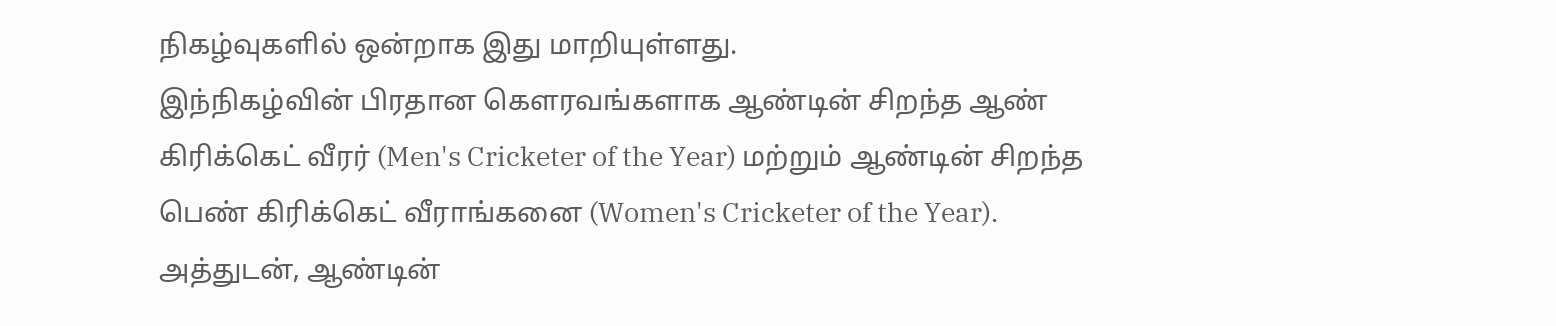நிகழ்வுகளில் ஒன்றாக இது மாறியுள்ளது.
இந்நிகழ்வின் பிரதான கௌரவங்களாக ஆண்டின் சிறந்த ஆண் கிரிக்கெட் வீரர் (Men's Cricketer of the Year) மற்றும் ஆண்டின் சிறந்த பெண் கிரிக்கெட் வீராங்கனை (Women's Cricketer of the Year). அத்துடன், ஆண்டின்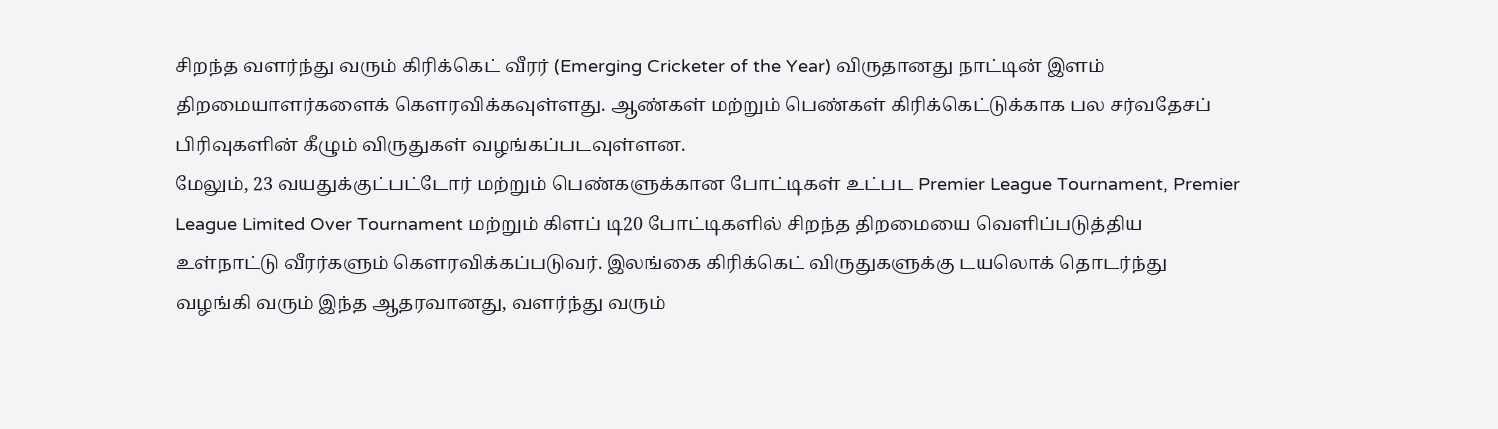சிறந்த வளர்ந்து வரும் கிரிக்கெட் வீரர் (Emerging Cricketer of the Year) விருதானது நாட்டின் இளம் திறமையாளர்களைக் கௌரவிக்கவுள்ளது. ஆண்கள் மற்றும் பெண்கள் கிரிக்கெட்டுக்காக பல சர்வதேசப் பிரிவுகளின் கீழும் விருதுகள் வழங்கப்படவுள்ளன.
மேலும், 23 வயதுக்குட்பட்டோர் மற்றும் பெண்களுக்கான போட்டிகள் உட்பட Premier League Tournament, Premier League Limited Over Tournament மற்றும் கிளப் டி20 போட்டிகளில் சிறந்த திறமையை வெளிப்படுத்திய உள்நாட்டு வீரர்களும் கௌரவிக்கப்படுவர். இலங்கை கிரிக்கெட் விருதுகளுக்கு டயலொக் தொடர்ந்து வழங்கி வரும் இந்த ஆதரவானது, வளர்ந்து வரும்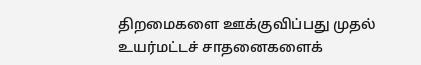திறமைகளை ஊக்குவிப்பது முதல் உயர்மட்டச் சாதனைகளைக்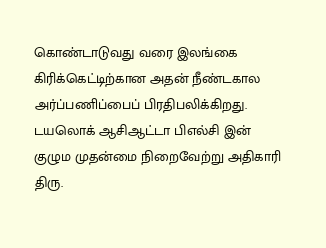கொண்டாடுவது வரை இலங்கை கிரிக்கெட்டிற்கான அதன் நீண்டகால அர்ப்பணிப்பைப் பிரதிபலிக்கிறது.
டயலொக் ஆசிஆட்டா பிஎல்சி இன் குழும முதன்மை நிறைவேற்று அதிகாரி திரு.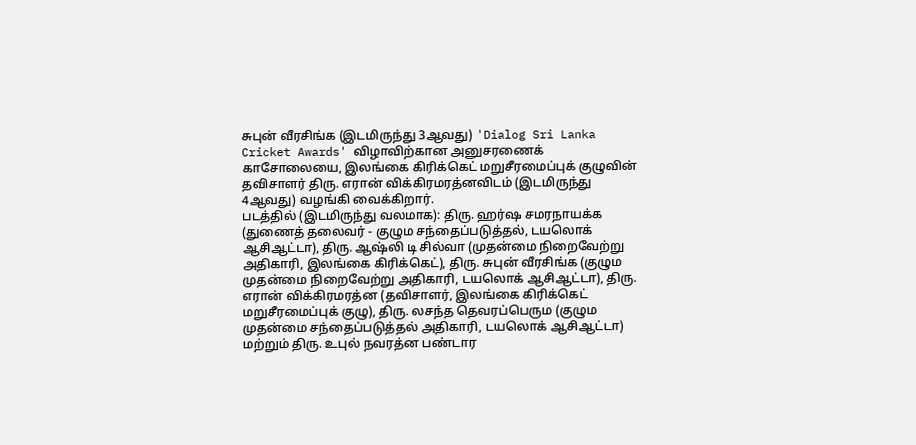சுபுன் வீரசிங்க (இடமிருந்து 3ஆவது) 'Dialog Sri Lanka Cricket Awards' விழாவிற்கான அனுசரணைக் காசோலையை, இலங்கை கிரிக்கெட் மறுசீரமைப்புக் குழுவின் தவிசாளர் திரு. எரான் விக்கிரமரத்னவிடம் (இடமிருந்து 4ஆவது) வழங்கி வைக்கிறார்.
படத்தில் (இடமிருந்து வலமாக): திரு. ஹர்ஷ சமரநாயக்க (துணைத் தலைவர் - குழும சந்தைப்படுத்தல், டயலொக் ஆசிஆட்டா), திரு. ஆஷ்லி டி சில்வா (முதன்மை நிறைவேற்று அதிகாரி, இலங்கை கிரிக்கெட்), திரு. சுபுன் வீரசிங்க (குழும முதன்மை நிறைவேற்று அதிகாரி, டயலொக் ஆசிஆட்டா), திரு. எரான் விக்கிரமரத்ன (தவிசாளர், இலங்கை கிரிக்கெட் மறுசீரமைப்புக் குழு), திரு. லசந்த தெவரப்பெரும (குழும முதன்மை சந்தைப்படுத்தல் அதிகாரி, டயலொக் ஆசிஆட்டா) மற்றும் திரு. உபுல் நவரத்ன பண்டார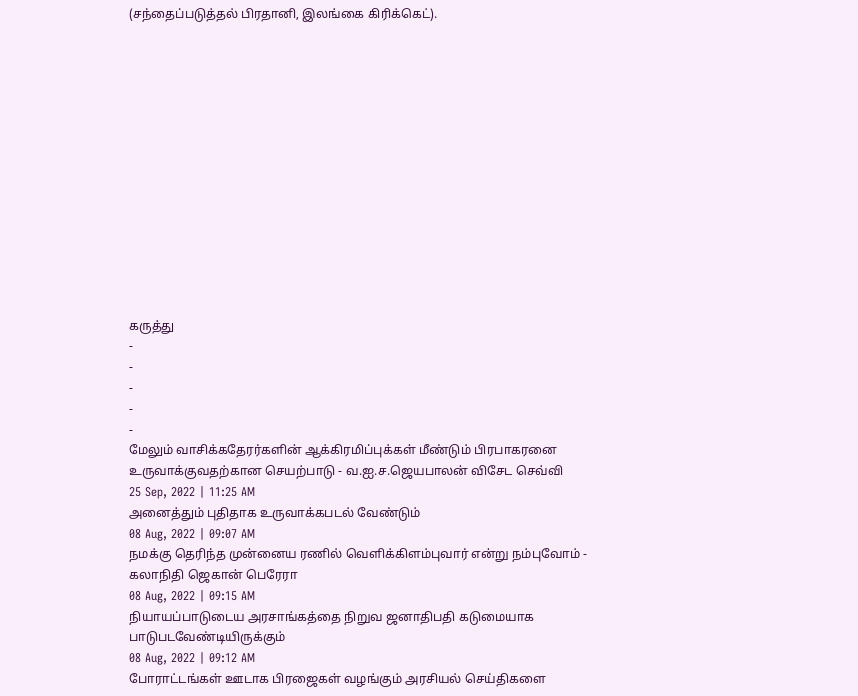(சந்தைப்படுத்தல் பிரதானி, இலங்கை கிரிக்கெட்).














கருத்து
-
-
-
-
-
மேலும் வாசிக்கதேரர்களின் ஆக்கிரமிப்புக்கள் மீண்டும் பிரபாகரனை உருவாக்குவதற்கான செயற்பாடு - வ.ஐ.ச.ஜெயபாலன் விசேட செவ்வி
25 Sep, 2022 | 11:25 AM
அனைத்தும் புதிதாக உருவாக்கபடல் வேண்டும்
08 Aug, 2022 | 09:07 AM
நமக்கு தெரிந்த முன்னைய ரணில் வெளிக்கிளம்புவார் என்று நம்புவோம் - கலாநிதி ஜெகான் பெரேரா
08 Aug, 2022 | 09:15 AM
நியாயப்பாடுடைய அரசாங்கத்தை நிறுவ ஜனாதிபதி கடுமையாக பாடுபடவேண்டியிருக்கும்
08 Aug, 2022 | 09:12 AM
போராட்டங்கள் ஊடாக பிரஜைகள் வழங்கும் அரசியல் செய்திகளை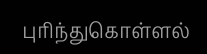புரிந்துகொள்ளல்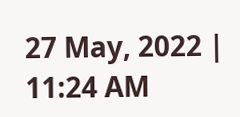27 May, 2022 | 11:24 AM